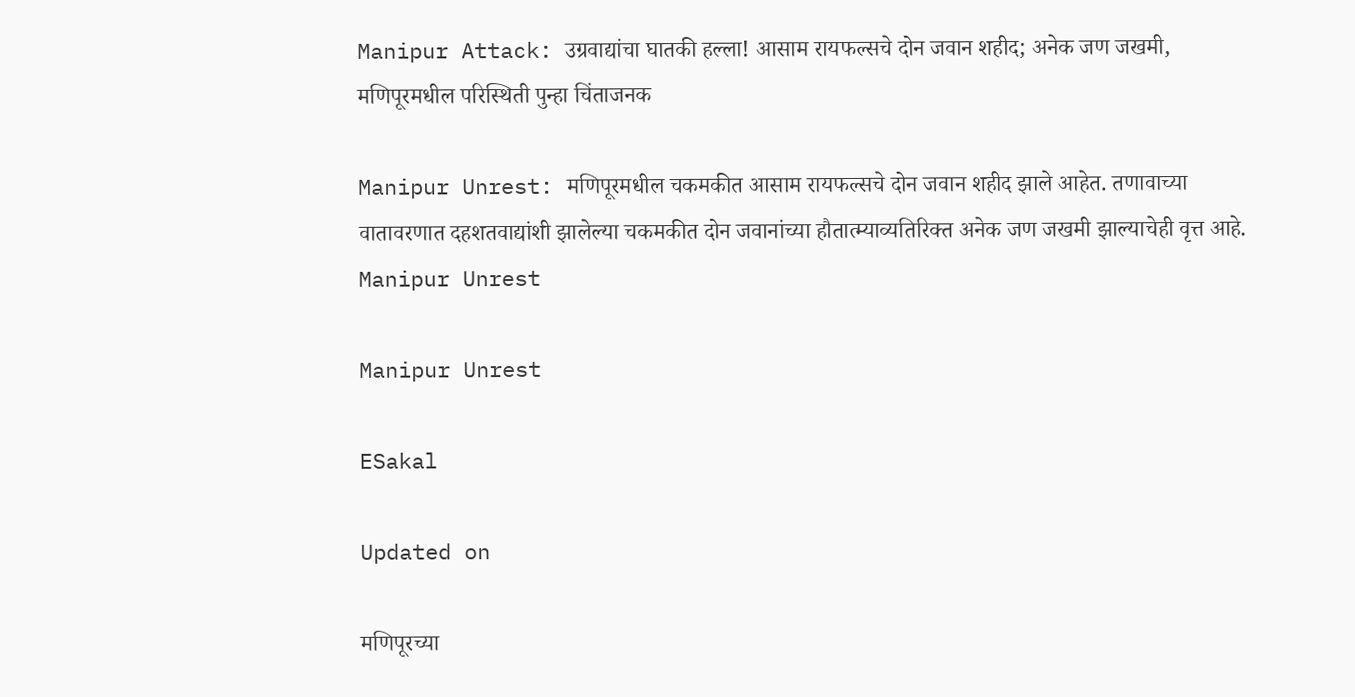Manipur Attack: उग्रवाद्यांचा घातकी हल्ला! आसाम रायफल्सचे दोन जवान शहीद; अनेक जण जखमी, मणिपूरमधील परिस्थिती पुन्हा चिंताजनक

Manipur Unrest: मणिपूरमधील चकमकीत आसाम रायफल्सचे दोन जवान शहीद झाले आहेत. तणावाच्या वातावरणात दहशतवाद्यांशी झालेल्या चकमकीत दोन जवानांच्या हौतात्म्याव्यतिरिक्त अनेक जण जखमी झाल्याचेही वृत्त आहे.
Manipur Unrest

Manipur Unrest

ESakal

Updated on

मणिपूरच्या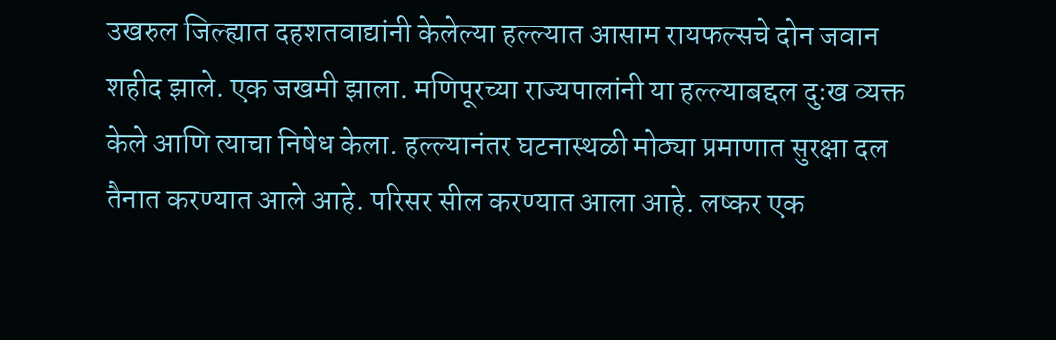उखरुल जिल्ह्यात दहशतवाद्यांनी केलेल्या हल्ल्यात आसाम रायफल्सचे दोन जवान शहीद झाले. एक जखमी झाला. मणिपूरच्या राज्यपालांनी या हल्ल्याबद्दल दुःख व्यक्त केले आणि त्याचा निषेध केला. हल्ल्यानंतर घटनास्थळी मोठ्या प्रमाणात सुरक्षा दल तैनात करण्यात आले आहे. परिसर सील करण्यात आला आहे. लष्कर एक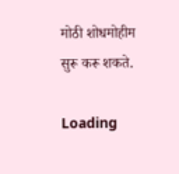मोठी शोधमोहीम सुरू करू शकते.

Loading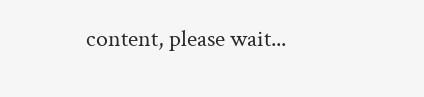content, please wait...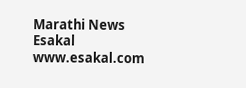Marathi News Esakal
www.esakal.com